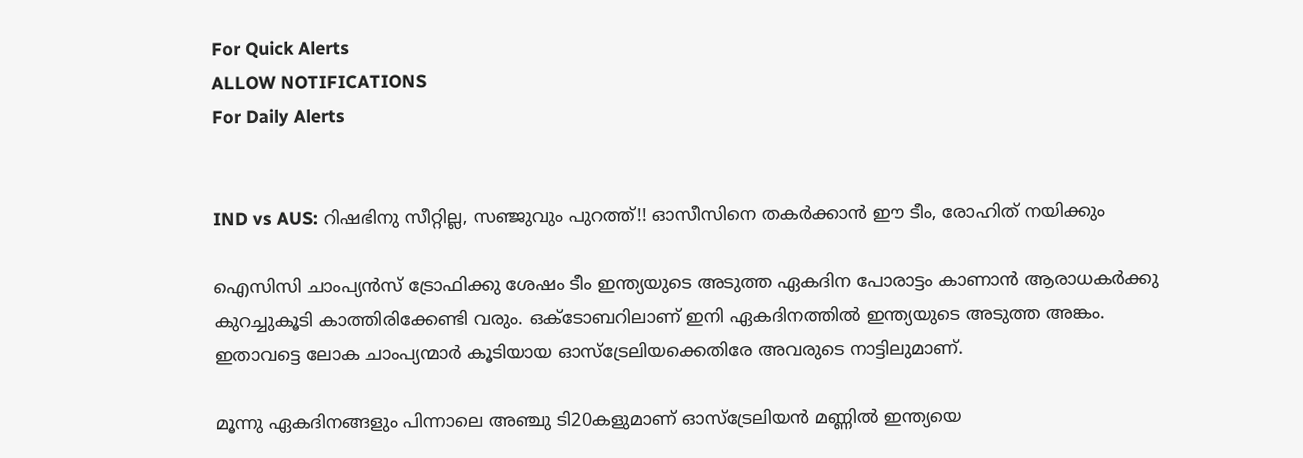For Quick Alerts
ALLOW NOTIFICATIONS
For Daily Alerts


IND vs AUS: റിഷഭിനു സീറ്റില്ല, സഞ്ജുവും പുറത്ത്!! ഓസീസിനെ തകര്‍ക്കാന്‍ ഈ ടീം, രോഹിത് നയിക്കും

ഐസിസി ചാംപ്യന്‍സ് ട്രോഫിക്കു ശേഷം ടീം ഇന്ത്യയുടെ അടുത്ത ഏകദിന പോരാട്ടം കാണാന്‍ ആരാധകര്‍ക്കു കുറച്ചുകൂടി കാത്തിരിക്കേണ്ടി വരും. ഒക്ടോബറിലാണ് ഇനി ഏകദിനത്തില്‍ ഇന്ത്യയുടെ അടുത്ത അങ്കം. ഇതാവട്ടെ ലോക ചാംപ്യന്മാര്‍ കൂടിയായ ഓസ്‌ട്രേലിയക്കെതിരേ അവരുടെ നാട്ടിലുമാണ്.

മൂന്നു ഏകദിനങ്ങളും പിന്നാലെ അഞ്ചു ടി20കളുമാണ് ഓസ്‌ട്രേലിയന്‍ മണ്ണില്‍ ഇന്ത്യയെ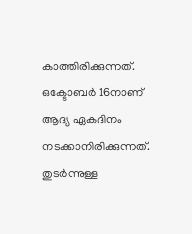കാത്തിരിക്കുന്നത്. ഒക്ടോബര്‍ 16നാണ് ആദ്യ ഏകദിനം നടക്കാനിരിക്കുന്നത്. തുടര്‍ന്നുള്ള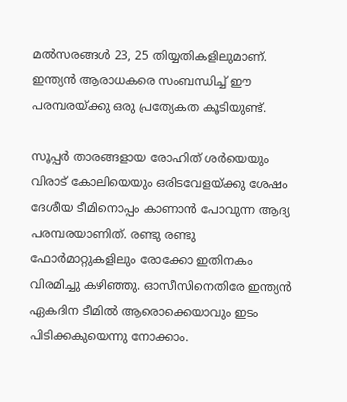മല്‍സരങ്ങള്‍ 23, 25 തിയ്യതികളിലുമാണ്. ഇന്ത്യന്‍ ആരാധകരെ സംബന്ധിച്ച് ഈ പരമ്പരയ്ക്കു ഒരു പ്രത്യേകത കൂടിയുണ്ട്.

സൂപ്പര്‍ താരങ്ങളായ രോഹിത് ശര്‍യെയും വിരാട് കോലിയെയും ഒരിടവേളയ്ക്കു ശേഷം ദേശീയ ടീമിനൊപ്പം കാണാന്‍ പോവുന്ന ആദ്യ പരമ്പരയാണിത്. രണ്ടു രണ്ടു ഫോര്‍മാറ്റുകളിലും രോക്കോ ഇതിനകം വിരമിച്ചു കഴിഞ്ഞു. ഓസീസിനെതിരേ ഇന്ത്യന്‍ ഏകദിന ടീമില്‍ ആരൊക്കെയാവും ഇടം പിടിക്കകുയെന്നു നോക്കാം.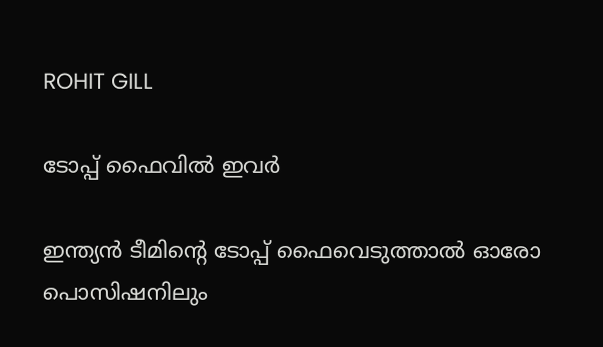ROHIT GILL

ടോപ്പ് ഫൈവില്‍ ഇവര്‍

ഇന്ത്യന്‍ ടീമിന്റെ ടോപ്പ് ഫൈവെടുത്താല്‍ ഓരോ പൊസിഷനിലും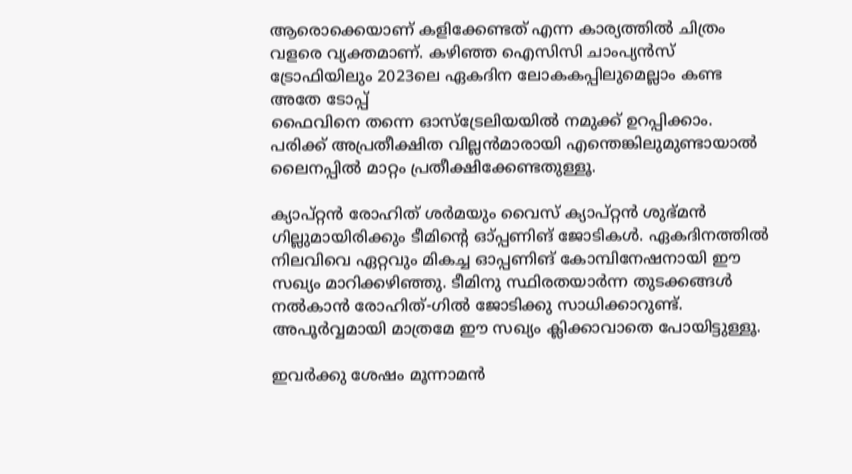ആരൊക്കെയാണ് കളിക്കേണ്ടത് എന്ന കാര്യത്തില്‍ ചിത്രം വളരെ വ്യക്തമാണ്. കഴിഞ്ഞ ഐസിസി ചാംപ്യന്‍സ് ട്രോഫിയിലും 2023ലെ ഏകദിന ലോകകപ്പിലുമെല്ലാം കണ്ട അതേ ടോപ്പ്
ഫൈവിനെ തന്നെ ഓസ്‌ട്രേലിയയില്‍ നമുക്ക് ഉറപ്പിക്കാം. പരിക്ക് അപ്രതീക്ഷിത വില്ലന്‍മാരായി എന്തെങ്കിലുമുണ്ടായാല്‍ ലൈനപ്പില്‍ മാറ്റം പ്രതീക്ഷിക്കേണ്ടതുള്ളൂ.

ക്യാപ്റ്റന്‍ രോഹിത് ശര്‍മയും വൈസ് ക്യാപ്റ്റന്‍ ശുഭ്മന്‍ ഗില്ലുമായിരിക്കും ടീമിന്റെ ഓ്പ്പണിങ് ജോടികള്‍. ഏകദിനത്തില്‍ നിലവിവെ ഏറ്റവും മികച്ച ഓപ്പണിങ് കോമ്പിനേഷനായി ഈ സഖ്യം മാറിക്കഴിഞ്ഞു. ടീമിനു സ്ഥിരതയാര്‍ന്ന തുടക്കങ്ങള്‍ നല്‍കാന്‍ രോഹിത്-ഗില്‍ ജോടിക്കു സാധിക്കാറുണ്ട്. അപൂര്‍വ്വമായി മാത്രമേ ഈ സഖ്യം ക്ലിക്കാവാതെ പോയിട്ടുള്ളൂ.

ഇവര്‍ക്കു ശേഷം മൂന്നാമന്‍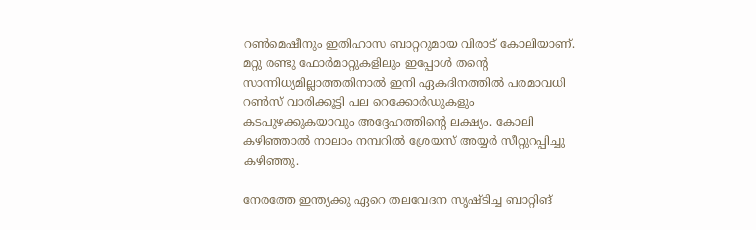റണ്‍മെഷീനും ഇതിഹാസ ബാറ്ററുമായ വിരാട് കോലിയാണ്. മറ്റു രണ്ടു ഫോര്‍മാറ്റുകളിലും ഇപ്പോള്‍ തന്റെ സാന്നിധ്യമില്ലാത്തതിനാല്‍ ഇനി ഏകദിനത്തില്‍ പരമാവധി റണ്‍സ് വാരിക്കൂട്ടി പല റെക്കോര്‍ഡുകളും കടപുഴക്കുകയാവും അദ്ദേഹത്തിന്റെ ലക്ഷ്യം. കോലി കഴിഞ്ഞാല്‍ നാലാം നമ്പറില്‍ ശ്രേയസ് അയ്യര്‍ സീറ്റുറപ്പിച്ചു കഴിഞ്ഞു.

നേരത്തേ ഇന്ത്യക്കു ഏറെ തലവേദന സൃഷ്ടിച്ച ബാറ്റിങ്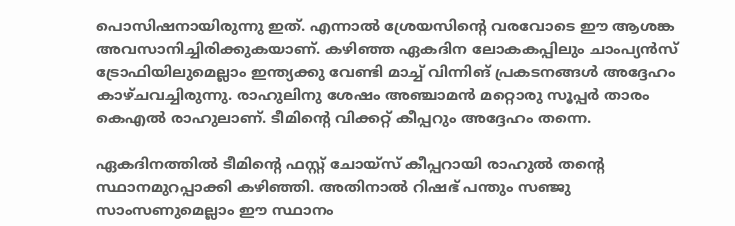പൊസിഷനായിരുന്നു ഇത്. എന്നാല്‍ ശ്രേയസിന്റെ വരവോടെ ഈ ആശങ്ക അവസാനിച്ചിരിക്കുകയാണ്. കഴിഞ്ഞ ഏകദിന ലോകകപ്പിലും ചാംപ്യന്‍സ് ട്രോഫിയിലുമെല്ലാം ഇന്ത്യക്കു വേണ്ടി മാച്ച് വിന്നിങ് പ്രകടനങ്ങള്‍ അദ്ദേഹം കാഴ്ചവച്ചിരുന്നു. രാഹുലിനു ശേഷം അഞ്ചാമന്‍ മറ്റൊരു സൂപ്പര്‍ താരം കെഎല്‍ രാഹുലാണ്. ടീമിന്റെ വിക്കറ്റ് കീപ്പറും അദ്ദേഹം തന്നെ.

ഏകദിനത്തില്‍ ടീമിന്റെ ഫസ്റ്റ് ചോയ്‌സ് കീപ്പറായി രാഹുല്‍ തന്റെ സ്ഥാനമുറപ്പാക്കി കഴിഞ്ഞി. അതിനാല്‍ റിഷഭ് പന്തും സഞ്ജു സാംസണുമെല്ലാം ഈ സ്ഥാനം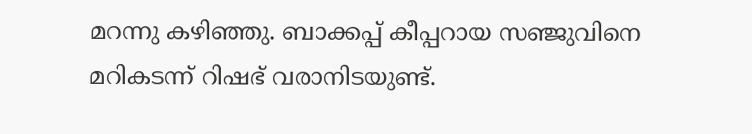മറന്നു കഴിഞ്ഞു. ബാക്കപ്പ് കീപ്പറായ സഞ്ജുവിനെ മറികടന്ന് റിഷഭ് വരാനിടയുണ്ട്.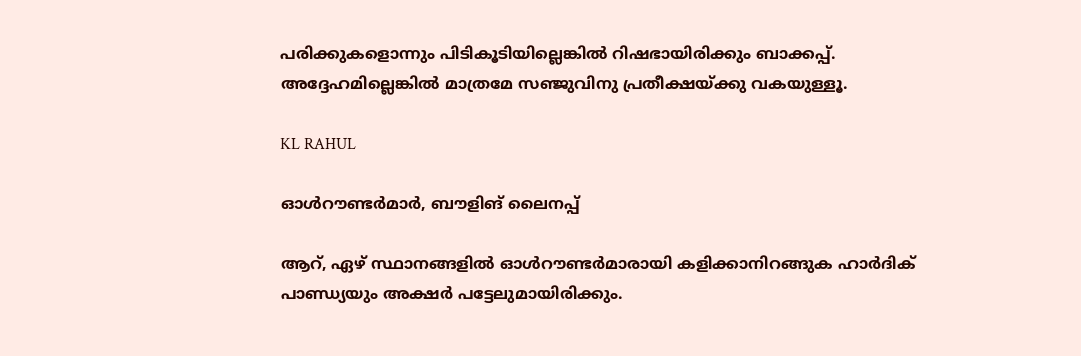പരിക്കുകളൊന്നും പിടികൂടിയില്ലെങ്കില്‍ റിഷഭായിരിക്കും ബാക്കപ്പ്. അദ്ദേഹമില്ലെങ്കില്‍ മാത്രമേ സഞ്ജുവിനു പ്രതീക്ഷയ്ക്കു വകയുള്ളൂ.

KL RAHUL

ഓള്‍റൗണ്ടര്‍മാര്‍, ബൗളിങ് ലൈനപ്പ്

ആറ്, ഏഴ് സ്ഥാനങ്ങളില്‍ ഓള്‍റൗണ്ടര്‍മാരായി കളിക്കാനിറങ്ങുക ഹാര്‍ദിക് പാണ്ഡ്യയും അക്ഷര്‍ പട്ടേലുമായിരിക്കും.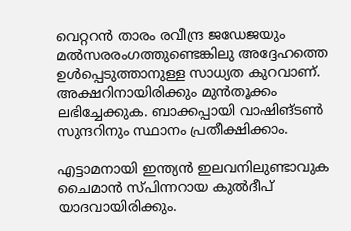വെറ്ററന്‍ താരം രവീന്ദ്ര ജഡേജയും മല്‍സരരംഗത്തുണ്ടെങ്കിലു അദ്ദേഹത്തെ ഉള്‍പ്പെടുത്താനുള്ള സാധ്യത കുറവാണ്. അക്ഷറിനായിരിക്കും മുന്‍തൂക്കം ലഭിച്ചേക്കുക. ബാക്കപ്പായി വാഷിങ്ടണ്‍ സുന്ദറിനും സ്ഥാനം പ്രതീക്ഷിക്കാം.

എട്ടാമനായി ഇന്ത്യന്‍ ഇലവനിലുണ്ടാവുക ചൈമാന്‍ സ്പിന്നറായ കുല്‍ദീപ് യാദവായിരിക്കും.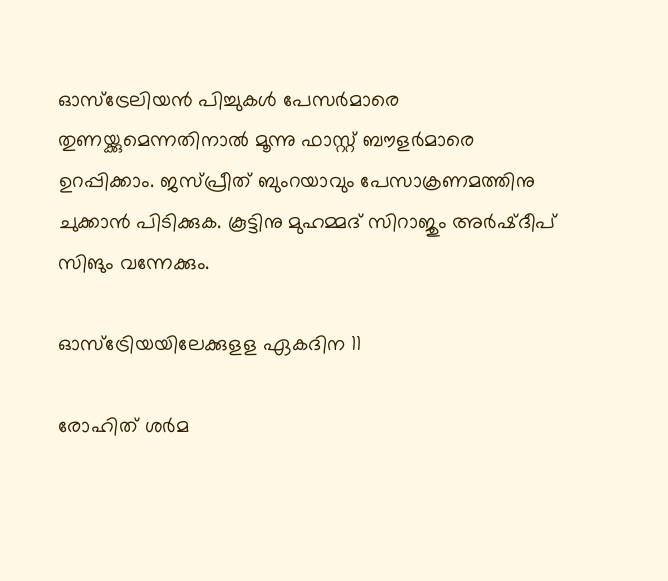ഓസ്‌ട്രേലിയന്‍ പിച്ചുകള്‍ പേസര്‍മാരെ തുണയ്ക്കുമെന്നതിനാല്‍ മൂന്നു ഫാസ്റ്റ് ബൗളര്‍മാരെ ഉറപ്പിക്കാം. ജസ്പ്രീത് ബുംറയാവും പേസാക്രണമത്തിനു ചുക്കാന്‍ പിടിക്കുക. കൂട്ടിനു മുഹമ്മദ് സിറാജും അര്‍ഷ്ദീപ് സിങും വന്നേക്കും.

ഓസ്‌ട്രേിയയിലേക്കുളള ഏകദിന 11

രോഹിത് ശര്‍മ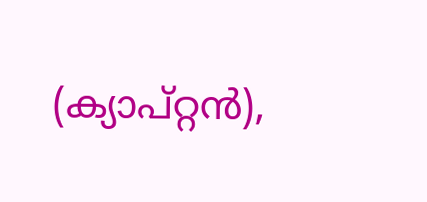(ക്യാപ്റ്റന്‍),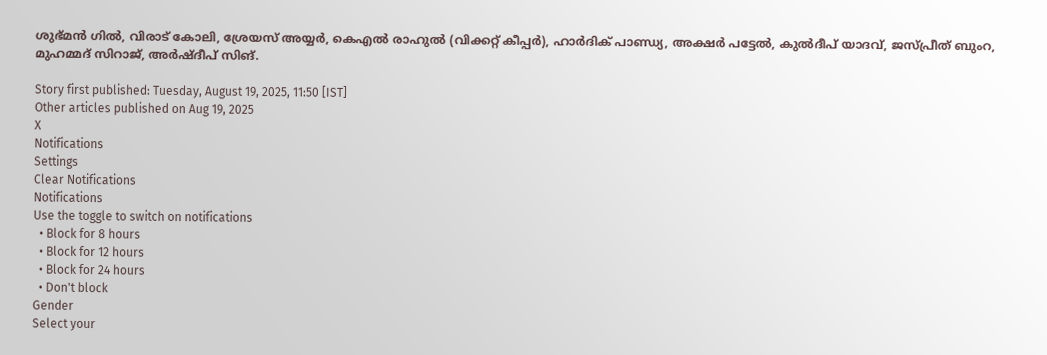ശുഭ്മന്‍ ഗില്‍, വിരാട് കോലി, ശ്രേയസ് അയ്യര്‍, കെഎല്‍ രാഹുല്‍ (വിക്കറ്റ് കീപ്പര്‍), ഹാര്‍ദിക് പാണ്ഡ്യ, അക്ഷര്‍ പട്ടേല്‍, കുല്‍ദീപ് യാദവ്, ജസ്പ്രീത് ബുംറ, മുഹമ്മദ് സിറാജ്, അര്‍ഷ്ദീപ് സിങ്.

Story first published: Tuesday, August 19, 2025, 11:50 [IST]
Other articles published on Aug 19, 2025
X
Notifications
Settings
Clear Notifications
Notifications
Use the toggle to switch on notifications
  • Block for 8 hours
  • Block for 12 hours
  • Block for 24 hours
  • Don't block
Gender
Select your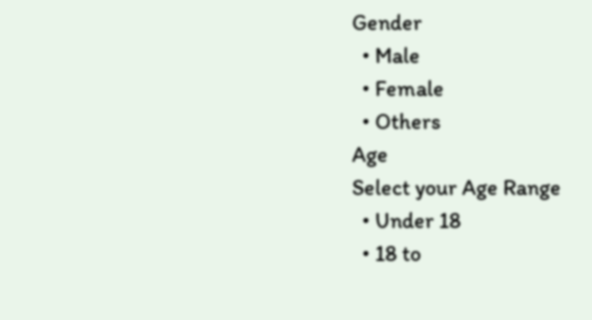Gender
  • Male
  • Female
  • Others
Age
Select your Age Range
  • Under 18
  • 18 to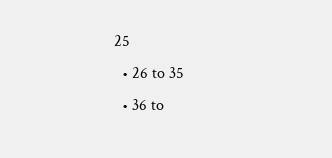25
  • 26 to 35
  • 36 to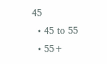45
  • 45 to 55
  • 55+